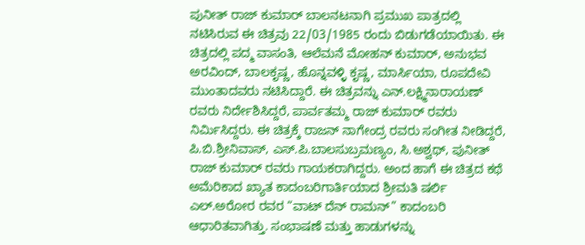ಪುನೀತ್ ರಾಜ್ ಕುಮಾರ್ ಬಾಲನಟನಾಗಿ ಪ್ರಮುಖ ಪಾತ್ರದಲ್ಲಿ ನಟಿಸಿರುವ ಈ ಚಿತ್ರವು 22/03/1985 ರಂದು ಬಿಡುಗಡೆಯಾಯಿತು. ಈ ಚಿತ್ರದಲ್ಲಿ ಪದ್ಮ ವಾಸಂತಿ, ಆಲೆಮನೆ ಮೋಹನ್ ಕುಮಾರ್, ಅನುಭವ ಅರವಿಂದ್, ಬಾಲಕೃಷ್ಣ, ಹೊನ್ನವಳ್ಳಿ ಕೃಷ್ಣ, ಮಾರ್ಸಿಯಾ, ರೂಪದೇವಿ ಮುಂತಾದವರು ನಟಿಸಿದ್ದಾರೆ. ಈ ಚಿತ್ರವನ್ನು ಎನ್.ಲಕ್ಷ್ಮಿನಾರಾಯಣ್ ರವರು ನಿರ್ದೇಶಿಸಿದ್ದರೆ, ಪಾರ್ವತಮ್ಮ ರಾಜ್ ಕುಮಾರ್ ರವರು ನಿರ್ಮಿಸಿದ್ದರು. ಈ ಚಿತ್ರಕ್ಕೆ ರಾಜನ್ ನಾಗೇಂದ್ರ ರವರು ಸಂಗೀತ ನೀಡಿದ್ದರೆ, ಪಿ.ಬಿ.ಶ್ರೀನಿವಾಸ್, ಎಸ್.ಪಿ.ಬಾಲಸುಬ್ರಮಣ್ಯಂ, ಸಿ.ಅಶ್ವಥ್, ಪುನೀತ್ ರಾಜ್ ಕುಮಾರ್ ರವರು ಗಾಯಕರಾಗಿದ್ದರು. ಅಂದ ಹಾಗೆ ಈ ಚಿತ್ರದ ಕಥೆ ಅಮೆರಿಕಾದ ಖ್ಯಾತ ಕಾದಂಬರಿಗಾರ್ತಿಯಾದ ಶ್ರೀಮತಿ ಷರ್ಲಿ ಎಲ್.ಅರೋರ ರವರ “ವಾಟ್ ದೆನ್ ರಾಮನ್” ಕಾದಂಬರಿ ಆಧಾರಿತವಾಗಿತ್ತು. ಸಂಭಾಷಣೆ ಮತ್ತು ಹಾಡುಗಳನ್ನು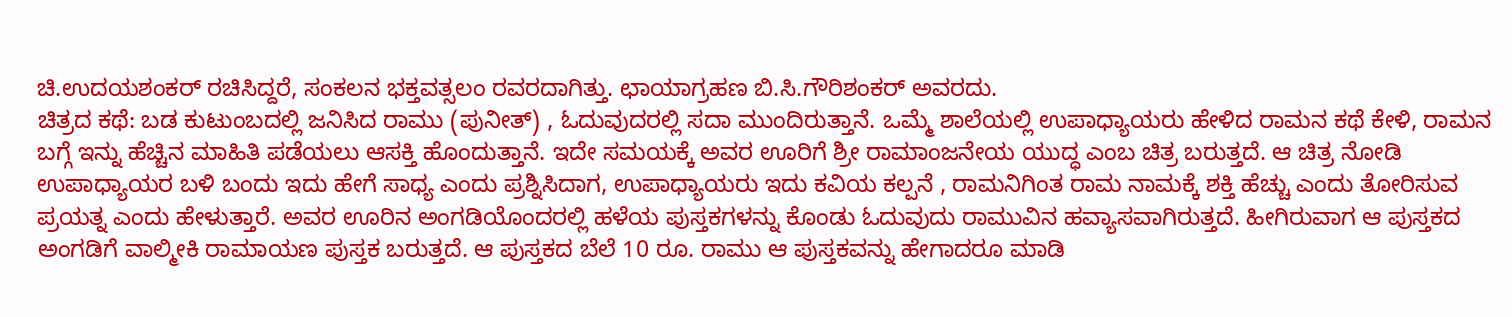ಚಿ.ಉದಯಶಂಕರ್ ರಚಿಸಿದ್ದರೆ, ಸಂಕಲನ ಭಕ್ತವತ್ಸಲಂ ರವರದಾಗಿತ್ತು. ಛಾಯಾಗ್ರಹಣ ಬಿ.ಸಿ.ಗೌರಿಶಂಕರ್ ಅವರದು.
ಚಿತ್ರದ ಕಥೆ: ಬಡ ಕುಟುಂಬದಲ್ಲಿ ಜನಿಸಿದ ರಾಮು (ಪುನೀತ್) , ಓದುವುದರಲ್ಲಿ ಸದಾ ಮುಂದಿರುತ್ತಾನೆ. ಒಮ್ಮೆ ಶಾಲೆಯಲ್ಲಿ ಉಪಾಧ್ಯಾಯರು ಹೇಳಿದ ರಾಮನ ಕಥೆ ಕೇಳಿ, ರಾಮನ ಬಗ್ಗೆ ಇನ್ನು ಹೆಚ್ಚಿನ ಮಾಹಿತಿ ಪಡೆಯಲು ಆಸಕ್ತಿ ಹೊಂದುತ್ತಾನೆ. ಇದೇ ಸಮಯಕ್ಕೆ ಅವರ ಊರಿಗೆ ಶ್ರೀ ರಾಮಾಂಜನೇಯ ಯುದ್ಧ ಎಂಬ ಚಿತ್ರ ಬರುತ್ತದೆ. ಆ ಚಿತ್ರ ನೋಡಿ ಉಪಾಧ್ಯಾಯರ ಬಳಿ ಬಂದು ಇದು ಹೇಗೆ ಸಾಧ್ಯ ಎಂದು ಪ್ರಶ್ನಿಸಿದಾಗ, ಉಪಾಧ್ಯಾಯರು ಇದು ಕವಿಯ ಕಲ್ಪನೆ , ರಾಮನಿಗಿಂತ ರಾಮ ನಾಮಕ್ಕೆ ಶಕ್ತಿ ಹೆಚ್ಚು ಎಂದು ತೋರಿಸುವ ಪ್ರಯತ್ನ ಎಂದು ಹೇಳುತ್ತಾರೆ. ಅವರ ಊರಿನ ಅಂಗಡಿಯೊಂದರಲ್ಲಿ ಹಳೆಯ ಪುಸ್ತಕಗಳನ್ನು ಕೊಂಡು ಓದುವುದು ರಾಮುವಿನ ಹವ್ಯಾಸವಾಗಿರುತ್ತದೆ. ಹೀಗಿರುವಾಗ ಆ ಪುಸ್ತಕದ ಅಂಗಡಿಗೆ ವಾಲ್ಮೀಕಿ ರಾಮಾಯಣ ಪುಸ್ತಕ ಬರುತ್ತದೆ. ಆ ಪುಸ್ತಕದ ಬೆಲೆ 10 ರೂ. ರಾಮು ಆ ಪುಸ್ತಕವನ್ನು ಹೇಗಾದರೂ ಮಾಡಿ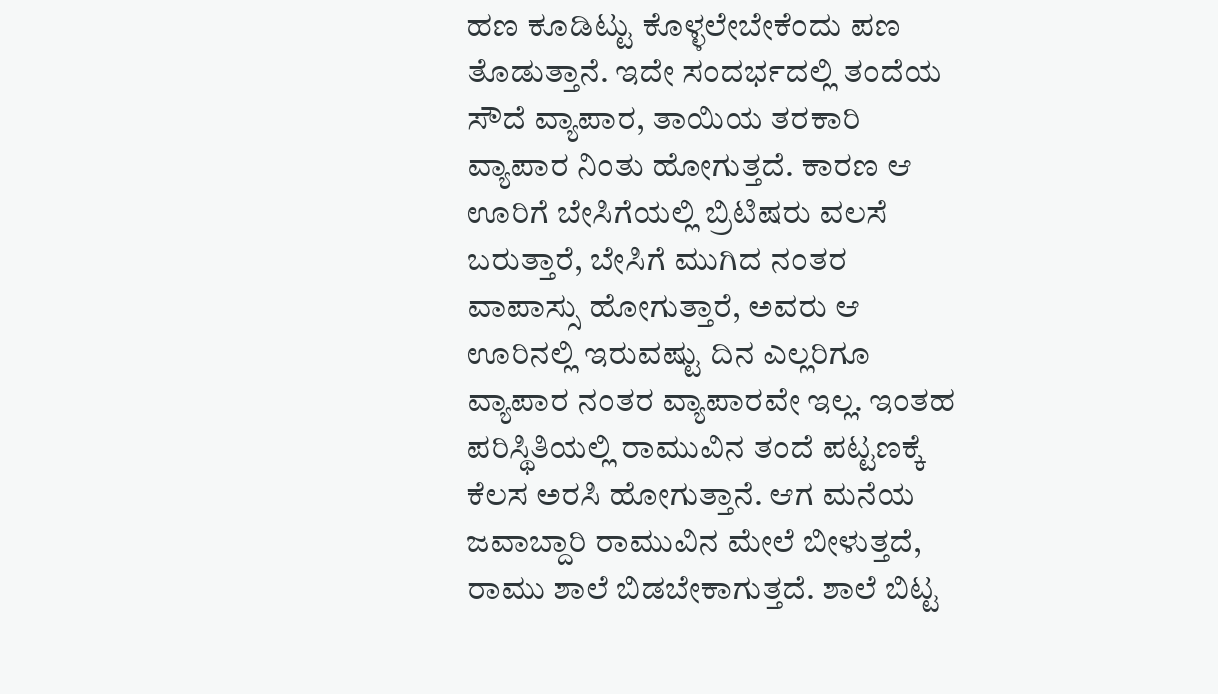ಹಣ ಕೂಡಿಟ್ಟು ಕೊಳ್ಳಲೇಬೇಕೆಂದು ಪಣ ತೊಡುತ್ತಾನೆ. ಇದೇ ಸಂದರ್ಭದಲ್ಲಿ ತಂದೆಯ ಸೌದೆ ವ್ಯಾಪಾರ, ತಾಯಿಯ ತರಕಾರಿ ವ್ಯಾಪಾರ ನಿಂತು ಹೋಗುತ್ತದೆ. ಕಾರಣ ಆ ಊರಿಗೆ ಬೇಸಿಗೆಯಲ್ಲಿ ಬ್ರಿಟಿಷರು ವಲಸೆ ಬರುತ್ತಾರೆ, ಬೇಸಿಗೆ ಮುಗಿದ ನಂತರ ವಾಪಾಸ್ಸು ಹೋಗುತ್ತಾರೆ, ಅವರು ಆ ಊರಿನಲ್ಲಿ ಇರುವಷ್ಟು ದಿನ ಎಲ್ಲರಿಗೂ ವ್ಯಾಪಾರ ನಂತರ ವ್ಯಾಪಾರವೇ ಇಲ್ಲ. ಇಂತಹ ಪರಿಸ್ಥಿತಿಯಲ್ಲಿ ರಾಮುವಿನ ತಂದೆ ಪಟ್ಟಣಕ್ಕೆ ಕೆಲಸ ಅರಸಿ ಹೋಗುತ್ತಾನೆ. ಆಗ ಮನೆಯ ಜವಾಬ್ದಾರಿ ರಾಮುವಿನ ಮೇಲೆ ಬೀಳುತ್ತದೆ, ರಾಮು ಶಾಲೆ ಬಿಡಬೇಕಾಗುತ್ತದೆ. ಶಾಲೆ ಬಿಟ್ಟ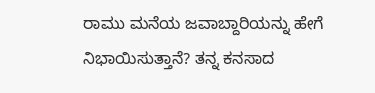ರಾಮು ಮನೆಯ ಜವಾಬ್ದಾರಿಯನ್ನು ಹೇಗೆ ನಿಭಾಯಿಸುತ್ತಾನೆ? ತನ್ನ ಕನಸಾದ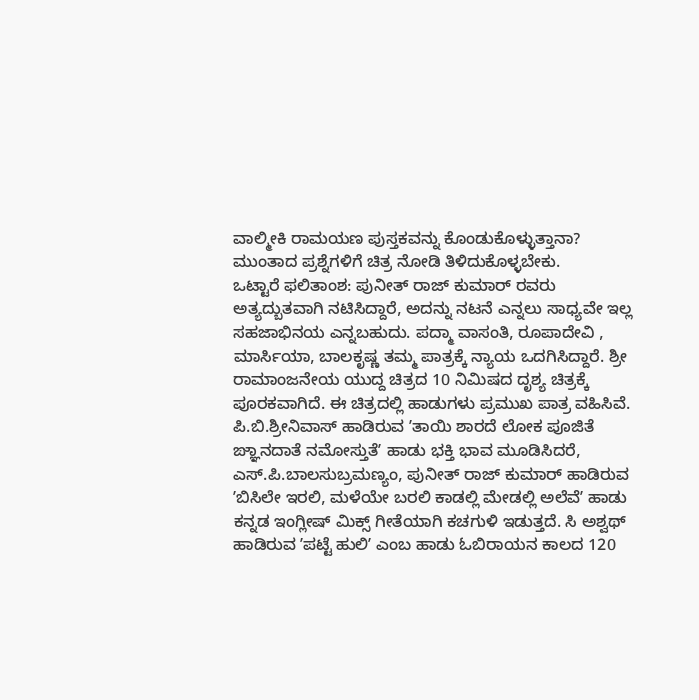ವಾಲ್ಮೀಕಿ ರಾಮಯಣ ಪುಸ್ತಕವನ್ನು ಕೊಂಡುಕೊಳ್ಳುತ್ತಾನಾ? ಮುಂತಾದ ಪ್ರಶ್ನೆಗಳಿಗೆ ಚಿತ್ರ ನೋಡಿ ತಿಳಿದುಕೊಳ್ಳಬೇಕು.
ಒಟ್ಟಾರೆ ಫಲಿತಾಂಶ: ಪುನೀತ್ ರಾಜ್ ಕುಮಾರ್ ರವರು ಅತ್ಯದ್ಬುತವಾಗಿ ನಟಿಸಿದ್ದಾರೆ, ಅದನ್ನು ನಟನೆ ಎನ್ನಲು ಸಾಧ್ಯವೇ ಇಲ್ಲ ಸಹಜಾಭಿನಯ ಎನ್ನಬಹುದು. ಪದ್ಮಾ ವಾಸಂತಿ, ರೂಪಾದೇವಿ , ಮಾರ್ಸಿಯಾ, ಬಾಲಕೃಷ್ಣ ತಮ್ಮ ಪಾತ್ರಕ್ಕೆ ನ್ಯಾಯ ಒದಗಿಸಿದ್ದಾರೆ. ಶ್ರೀ ರಾಮಾಂಜನೇಯ ಯುದ್ದ ಚಿತ್ರದ 10 ನಿಮಿಷದ ದೃಶ್ಯ ಚಿತ್ರಕ್ಕೆ ಪೂರಕವಾಗಿದೆ. ಈ ಚಿತ್ರದಲ್ಲಿ ಹಾಡುಗಳು ಪ್ರಮುಖ ಪಾತ್ರ ವಹಿಸಿವೆ. ಪಿ.ಬಿ.ಶ್ರೀನಿವಾಸ್ ಹಾಡಿರುವ ʼತಾಯಿ ಶಾರದೆ ಲೋಕ ಪೂಜಿತೆ ಙ್ಞಾನದಾತೆ ನಮೋಸ್ತುತೆʼ ಹಾಡು ಭಕ್ತಿ ಭಾವ ಮೂಡಿಸಿದರೆ, ಎಸ್.ಪಿ.ಬಾಲಸುಬ್ರಮಣ್ಯಂ, ಪುನೀತ್ ರಾಜ್ ಕುಮಾರ್ ಹಾಡಿರುವ ʼಬಿಸಿಲೇ ಇರಲಿ, ಮಳೆಯೇ ಬರಲಿ ಕಾಡಲ್ಲಿ ಮೇಡಲ್ಲಿ ಅಲೆವೆʼ ಹಾಡು ಕನ್ನಡ ಇಂಗ್ಲೀಷ್ ಮಿಕ್ಸ್ ಗೀತೆಯಾಗಿ ಕಚಗುಳಿ ಇಡುತ್ತದೆ. ಸಿ ಅಶ್ವಥ್ ಹಾಡಿರುವ ʼಪಟ್ಟೆ ಹುಲಿʼ ಎಂಬ ಹಾಡು ಓಬಿರಾಯನ ಕಾಲದ 120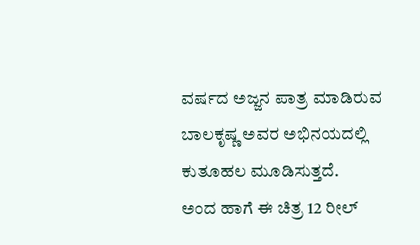ವರ್ಷದ ಅಜ್ಜನ ಪಾತ್ರ ಮಾಡಿರುವ ಬಾಲಕೃಷ್ಣ ಅವರ ಅಭಿನಯದಲ್ಲಿ ಕುತೂಹಲ ಮೂಡಿಸುತ್ತದೆ.
ಅಂದ ಹಾಗೆ ಈ ಚಿತ್ರ 12 ರೀಲ್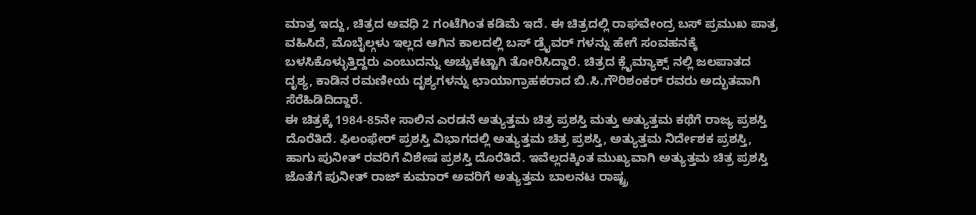ಮಾತ್ರ ಇದ್ದು, ಚಿತ್ರದ ಅವಧಿ 2 ಗಂಟೆಗಿಂತ ಕಡಿಮೆ ಇದೆ. ಈ ಚಿತ್ರದಲ್ಲಿ ರಾಘವೇಂದ್ರ ಬಸ್ ಪ್ರಮುಖ ಪಾತ್ರ ವಹಿಸಿದೆ, ಮೊಬೈಲ್ಗಳು ಇಲ್ಲದ ಆಗಿನ ಕಾಲದಲ್ಲಿ ಬಸ್ ಡ್ರೈವರ್ ಗಳನ್ನು ಹೇಗೆ ಸಂವಹನಕ್ಕೆ ಬಳಸಿಕೊಳ್ಳುತ್ತಿದ್ದರು ಎಂಬುದನ್ನು ಅಚ್ಚುಕಟ್ಟಾಗಿ ತೋರಿಸಿದ್ದಾರೆ. ಚಿತ್ರದ ಕ್ಲೈಮ್ಯಾಕ್ಸ್ ನಲ್ಲಿ ಜಲಪಾತದ ದೃಶ್ಯ, ಕಾಡಿನ ರಮಣೀಯ ದೃಶ್ಯಗಳನ್ನು ಛಾಯಾಗ್ರಾಹಕರಾದ ಬಿ.ಸಿ.ಗೌರಿಶಂಕರ್ ರವರು ಅದ್ಭುತವಾಗಿ ಸೆರೆಹಿಡಿದಿದ್ದಾರೆ.
ಈ ಚಿತ್ರಕ್ಕೆ 1984-85ನೇ ಸಾಲಿನ ಎರಡನೆ ಅತ್ಯುತ್ತಮ ಚಿತ್ರ ಪ್ರಶಸ್ತಿ ಮತ್ತು ಅತ್ಯುತ್ತಮ ಕಥೆಗೆ ರಾಜ್ಯ ಪ್ರಶಸ್ತಿ ದೊರೆತಿದೆ. ಫಿಲಂಫೇರ್ ಪ್ರಶಸ್ತಿ ವಿಭಾಗದಲ್ಲಿ ಅತ್ಯುತ್ತಮ ಚಿತ್ರ ಪ್ರಶಸ್ತಿ, ಅತ್ಯುತ್ತಮ ನಿರ್ದೇಶಕ ಪ್ರಶಸ್ತಿ, ಹಾಗು ಪುನೀತ್ ರವರಿಗೆ ವಿಶೇಷ ಪ್ರಶಸ್ತಿ ದೊರೆತಿದೆ. ಇವೆಲ್ಲದಕ್ಕಿಂತ ಮುಖ್ಯವಾಗಿ ಅತ್ಯುತ್ತಮ ಚಿತ್ರ ಪ್ರಶಸ್ತಿ ಜೊತೆಗೆ ಪುನೀತ್ ರಾಜ್ ಕುಮಾರ್ ಅವರಿಗೆ ಅತ್ಯುತ್ತಮ ಬಾಲನಟ ರಾಷ್ಟ್ರ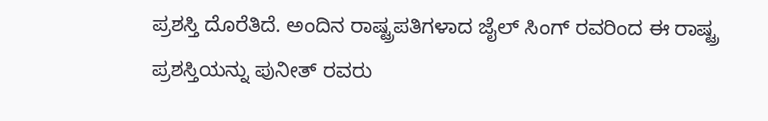ಪ್ರಶಸ್ತಿ ದೊರೆತಿದೆ. ಅಂದಿನ ರಾಷ್ಟ್ರಪತಿಗಳಾದ ಜೈಲ್ ಸಿಂಗ್ ರವರಿಂದ ಈ ರಾಷ್ಟ್ರ ಪ್ರಶಸ್ತಿಯನ್ನು ಪುನೀತ್ ರವರು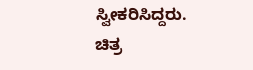ಸ್ವೀಕರಿಸಿದ್ದರು.
ಚಿತ್ರ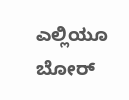ಎಲ್ಲಿಯೂ ಬೋರ್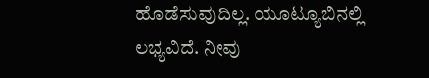ಹೊಡೆಸುವುದಿಲ್ಲ. ಯೂಟ್ಯೂಬಿನಲ್ಲಿ ಲಭ್ಯವಿದೆ. ನೀವು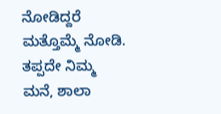ನೋಡಿದ್ದರೆ ಮತ್ತೊಮ್ಮೆ ನೋಡಿ. ತಪ್ಪದೇ ನಿಮ್ಮ ಮನೆ, ಶಾಲಾ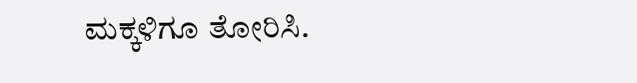ಮಕ್ಕಳಿಗೂ ತೋರಿಸಿ.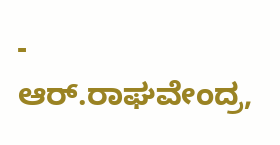- ಆರ್.ರಾಘವೇಂದ್ರ,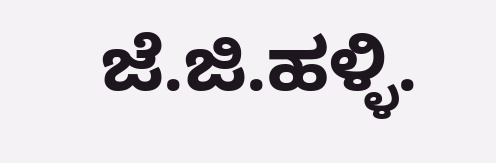ಜೆ.ಜಿ.ಹಳ್ಳಿ.